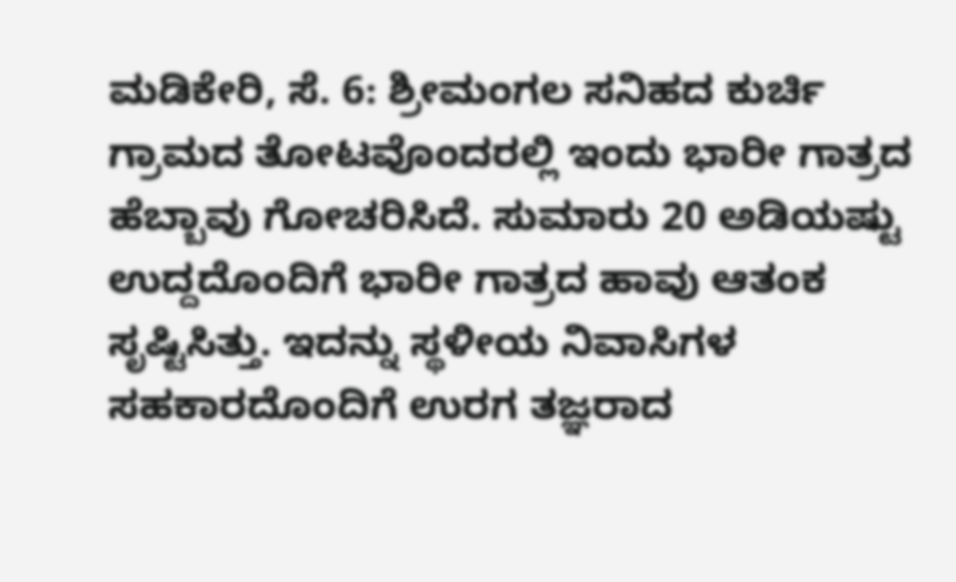ಮಡಿಕೇರಿ, ಸೆ. 6: ಶ್ರೀಮಂಗಲ ಸನಿಹದ ಕುರ್ಚಿ ಗ್ರಾಮದ ತೋಟವೊಂದರಲ್ಲಿ ಇಂದು ಭಾರೀ ಗಾತ್ರದ ಹೆಬ್ಬಾವು ಗೋಚರಿಸಿದೆ. ಸುಮಾರು 20 ಅಡಿಯಷ್ಟು ಉದ್ದದೊಂದಿಗೆ ಭಾರೀ ಗಾತ್ರದ ಹಾವು ಆತಂಕ ಸೃಷ್ಟಿಸಿತ್ತು. ಇದನ್ನು ಸ್ಥಳೀಯ ನಿವಾಸಿಗಳ ಸಹಕಾರದೊಂದಿಗೆ ಉರಗ ತಜ್ಞರಾದ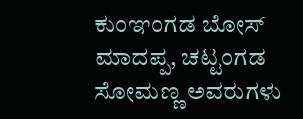ಕುಂಞಂಗಡ ಬೋಸ್ ಮಾದಪ್ಪ, ಚಟ್ಟಂಗಡ ಸೋಮಣ್ಣ ಅವರುಗಳು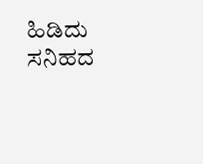ಹಿಡಿದು ಸನಿಹದ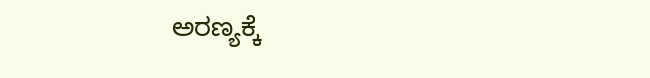ಅರಣ್ಯಕ್ಕೆ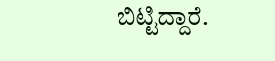ಬಿಟ್ಟಿದ್ದಾರೆ.